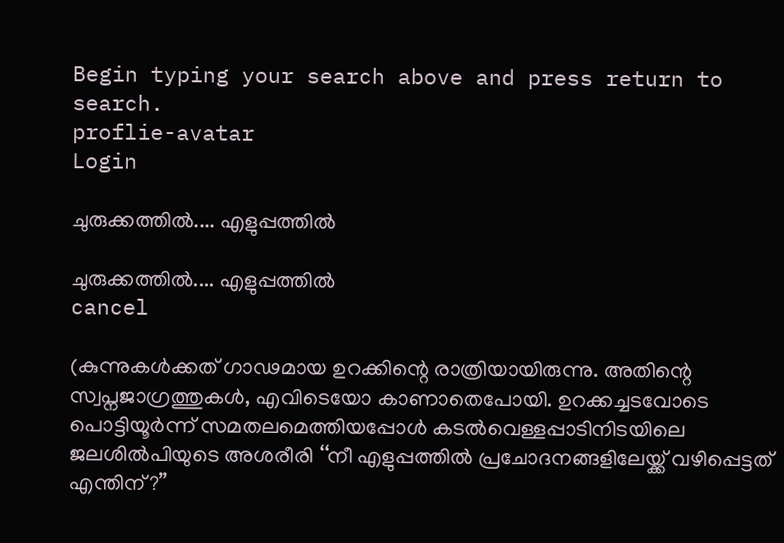Begin typing your search above and press return to search.
proflie-avatar
Login

ചുരുക്കത്തിൽ.... എളുപ്പത്തിൽ

ചുരുക്കത്തിൽ.... എളുപ്പത്തിൽ
cancel

(കുന്നുകൾക്കത് ഗാഢമായ ഉറക്കിന്റെ രാത്രിയായിരുന്നു. അതിന്റെ സ്വപ്നജാഗ്രത്തുകൾ, എവിടെയോ കാണാതെപോയി. ഉറക്കച്ചടവോടെ പൊട്ടിയൂർന്ന് സമതലമെത്തിയപ്പോൾ കടൽവെള്ളപ്പാടിനിടയിലെ ജലശിൽപിയുടെ അശരീരി ‘‘നീ എളുപ്പത്തിൽ പ്രചോദനങ്ങളിലേയ്ക്ക് വഴിപ്പെട്ടത് എന്തിന്?’’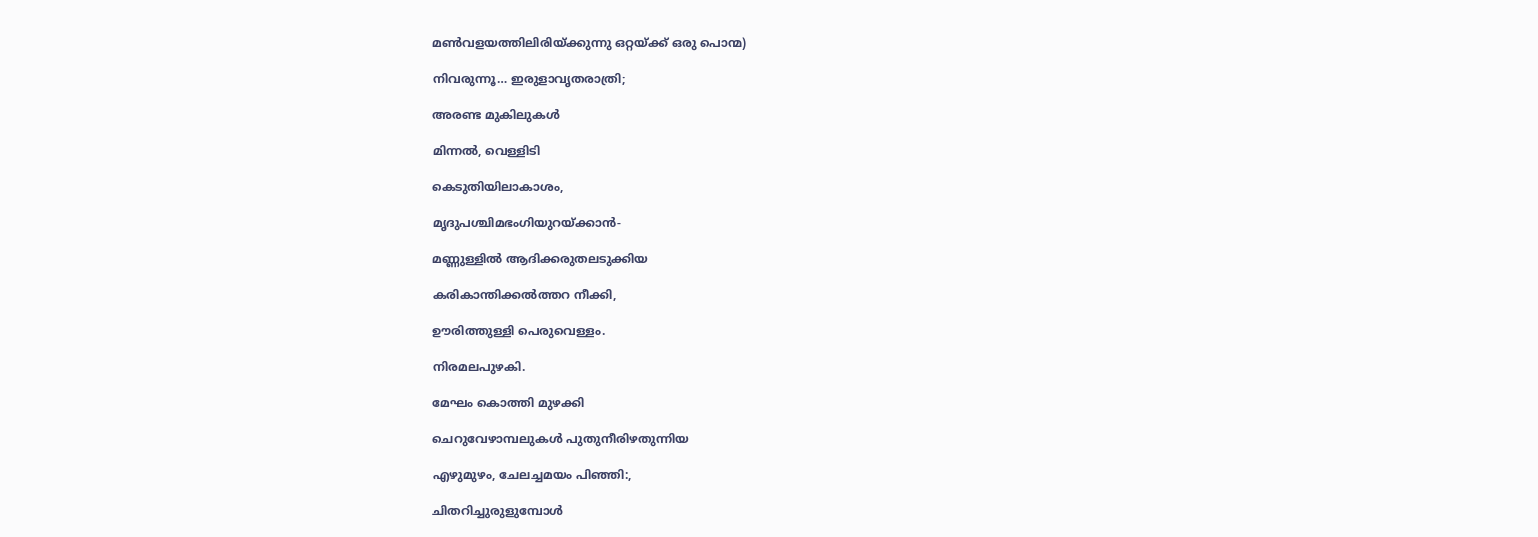മൺവളയത്തിലിരിയ്ക്കുന്നു ഒറ്റയ്ക്ക് ഒരു പൊന്മ)

നിവരുന്നൂ… ഇരുളാവൃതരാത്രി;

അരണ്ട മുകിലുകൾ

മിന്നൽ, വെള്ളിടി

കെടുതിയിലാകാശം,

മൃദുപശ്ചിമഭംഗിയുറയ്ക്കാൻ-

മണ്ണുള്ളിൽ ആദിക്കരുതലടുക്കിയ

കരികാന്തിക്കൽത്തറ നീക്കി,

ഊരിത്തുള്ളി പെരുവെള്ളം.

നിരമലപുഴകി.

മേഘം കൊത്തി മുഴക്കി

ചെറുവേഴാമ്പലുകൾ പുതുനീരിഴതുന്നിയ

എഴുമുഴം, ചേലച്ചമയം പിഞ്ഞി:,

ചിതറിച്ചുരുളുമ്പോൾ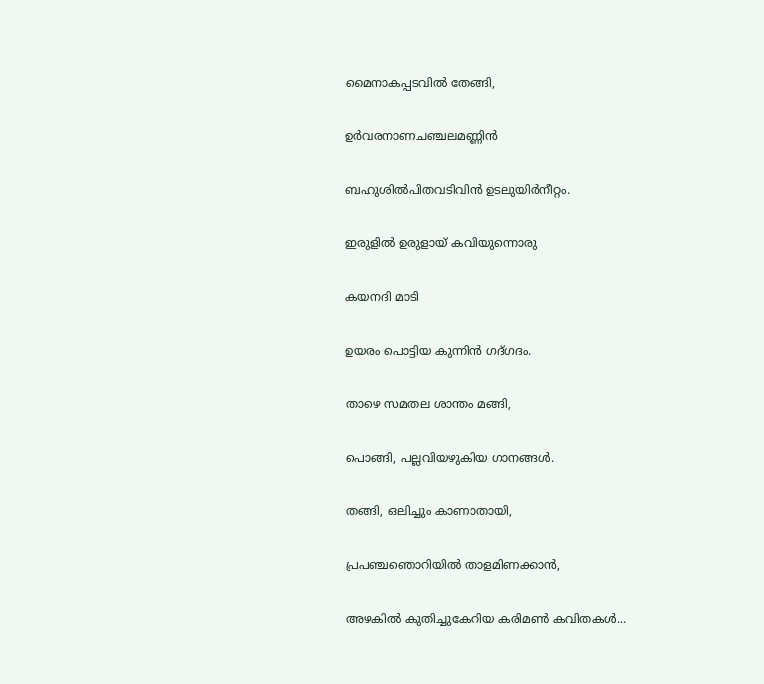മൈനാകപ്പടവിൽ തേങ്ങി,

ഉർവരനാണചഞ്ചലമണ്ണിൻ

ബഹുശിൽപിതവടിവിൻ ഉടലുയിർനീറ്റം.

ഇരുളിൽ ഉരുളായ് കവിയുന്നൊരു

കയനദി മാടി

ഉയരം പൊട്ടിയ കുന്നിൻ ഗദ്ഗദം.

താഴെ സമതല ശാന്തം മങ്ങി,

പൊങ്ങി, പല്ലവിയഴുകിയ ഗാനങ്ങൾ.

തങ്ങി, ഒലിച്ചും കാണാതായി,

പ്രപഞ്ചഞൊറിയിൽ താളമിണക്കാൻ,

അഴകിൽ കുതിച്ചുകേറിയ കരിമൺ കവിതകൾ...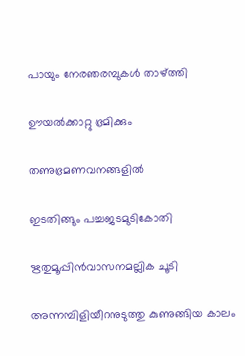പായും നേരഞരമ്പുകൾ താഴ്ത്തി

ഊയൽക്കാറ്റു ഭ്രമിക്കും

തണുഭ്രമണവനങ്ങളിൽ

ഇടതിങ്ങും പച്ചജടമുടികോതി

ഋതുമൂപ്പിൻവാസനമല്ലിക ചൂടി

അന്നമ്പിളിയീറനുടുത്തു കുണുങ്ങിയ കാലം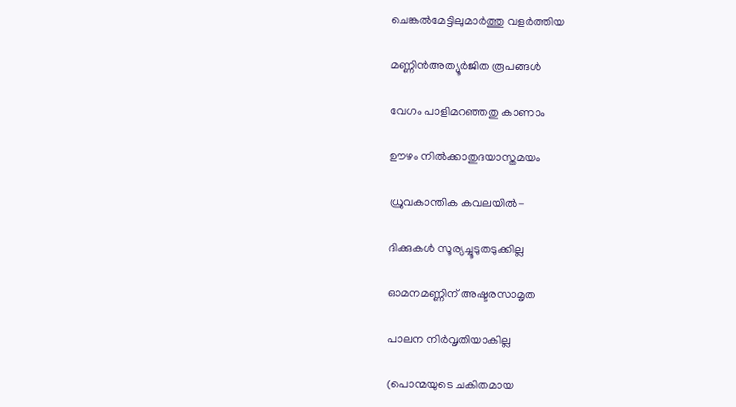ചെങ്കൽമേട്ടിലുമാർത്തു വളർത്തിയ

മണ്ണിൻഅത്യൂർജിത രൂപങ്ങൾ

വേഗം പാളിമറഞ്ഞതു കാണാം

ഊഴം നിൽക്കാതുദയാസ്തമയം

ധ്രുവകാന്തിക കവലയിൽ-

ദിക്കുകൾ സൂര്യച്ചൂടുതടുക്കില്ല

ഓമനമണ്ണിന് അഷ്ടരസാമൃത

പാലന നിർവൃതിയാകില്ല

(പൊന്മയുടെ ചകിതമായ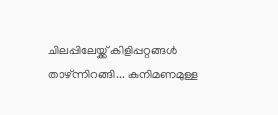ചിലപ്പിലേയ്ക്ക് കിളിപ്പറ്റങ്ങൾ താഴ്ന്നിറങ്ങി... കനിമണമുള്ള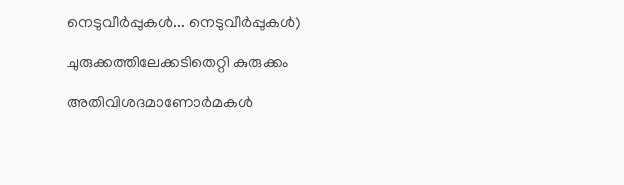നെടുവീർപ്പുകൾ... നെടുവീർപ്പുകൾ)

ചുരുക്കത്തിലേക്കടിതെറ്റി കുരുക്കം

അതിവിശദമാണോർമകൾ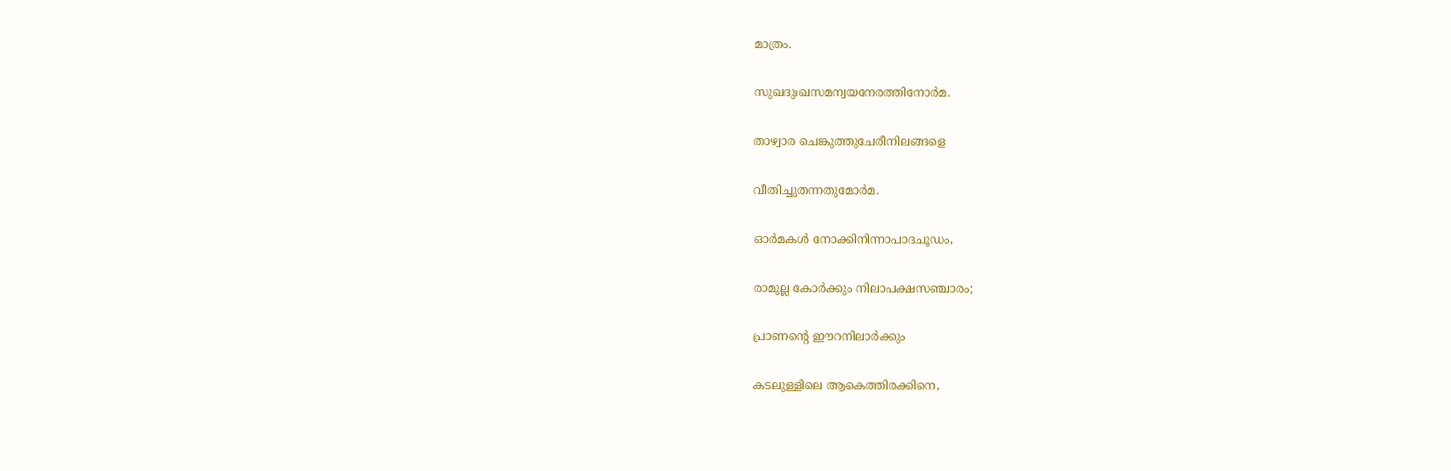മാത്രം.

സുഖദുഃഖസമന്വയനേരത്തിനോർമ.

താഴ്വാര ചെങ്കുത്തുചേരീനിലങ്ങളെ

വീതിച്ചുതന്നതുമോർമ.

ഓർമകൾ നോക്കിനിന്നാപാദചൂഡം,

രാമുല്ല കോർക്കും നിലാപക്ഷസഞ്ചാരം;

പ്രാണന്റെ ഈറനിലാർക്കും

കടലുള്ളിലെ ആകെത്തിരക്കിനെ,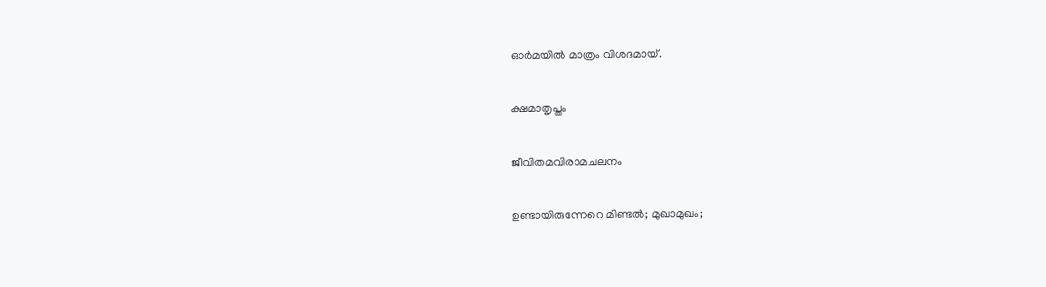ഓർമയിൽ മാത്രം വിശദമായ്.

ക്ഷമാതൃപ്തം

ജീവിതമവിരാമചലനം

ഉണ്ടായിരുന്നേറെ മിണ്ടൽ; മുഖാമുഖം;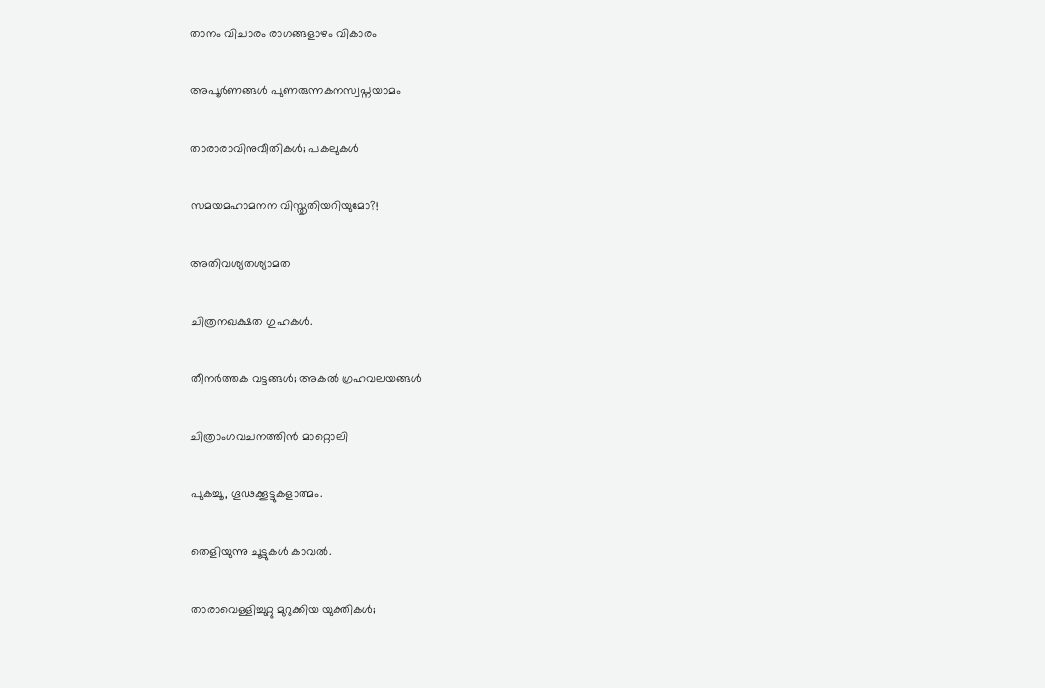താനം വിചാരം രാഗങ്ങളാഴം വികാരം

അപൂർണങ്ങൾ പുണരുന്നകനസ്വപ്നയാമം

താരാരാവിനുവീതികൾ; പകലുകൾ

സമയമഹാമനന വിസ്തൃതിയറിയുമോ?!

അതിവശ്യതശ്യാമത

ചിത്രനഖക്ഷത ഗുഹകൾ.

തീനർത്തക വട്ടങ്ങൾ; അകൽ ഗ്രഹവലയങ്ങൾ

ചിത്രാംഗവചനത്തിൻ മാറ്റൊലി

പുകച്ചൂ, ഗൂഢക്കൂട്ടുകളാത്മം.

തെളിയുന്നു ചൂട്ടുകൾ കാവൽ.

താരാവെള്ളിച്ചുറ്റു മുറുക്കിയ യുക്തികൾ;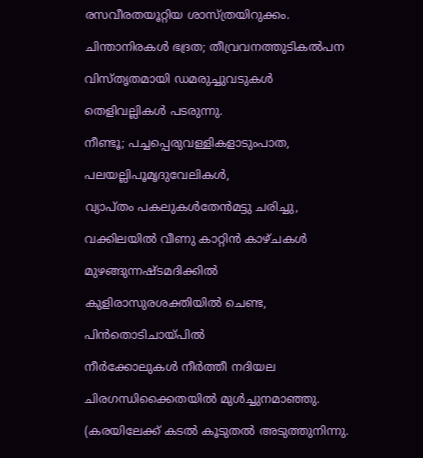രസവീരതയൂറ്റിയ ശാസ്ത്രയിറുക്കം.

ചിന്താനിരകൾ ഭദ്രത; തീവ്രവനത്തുടികൽപന

വിസ്തൃതമായി ഡമരുച്ചുവടുകൾ

തെളിവല്ലികൾ പടരുന്നു.

നീണ്ടൂ; പച്ചപ്പെരുവള്ളികളാടുംപാത,

പലയല്ലിപൂമൃദുവേലികൾ,

വ്യാപ്തം പകലുകൾതേൻമട്ടു ചരിച്ചു,

വക്കിലയിൽ വീണു കാറ്റിൻ കാഴ്ചകൾ

മുഴങ്ങുന്നഷ്ടമദിക്കിൽ

കുളിരാസുരശക്തിയിൽ ചെണ്ട,

പിൻതൊടിചായ്പിൽ

നീർക്കോലുകൾ നീർത്തീ നദിയല

ചിരഗന്ധിക്കൈതയിൽ മുൾച്ചുനമാഞ്ഞു.

(കരയിലേക്ക് കടൽ കൂടുതൽ അടുത്തുനിന്നു.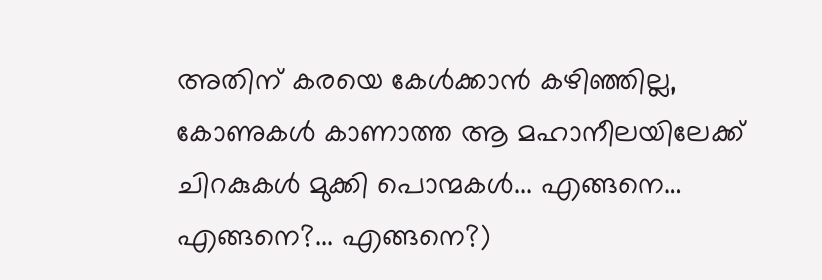അതിന് കരയെ കേൾക്കാൻ കഴിഞ്ഞില്ല, കോണുകൾ കാണാത്ത ആ മഹാനീലയിലേക്ക് ചിറകുകൾ മുക്കി പൊന്മകൾ... എങ്ങനെ… എങ്ങനെ?... എങ്ങനെ?)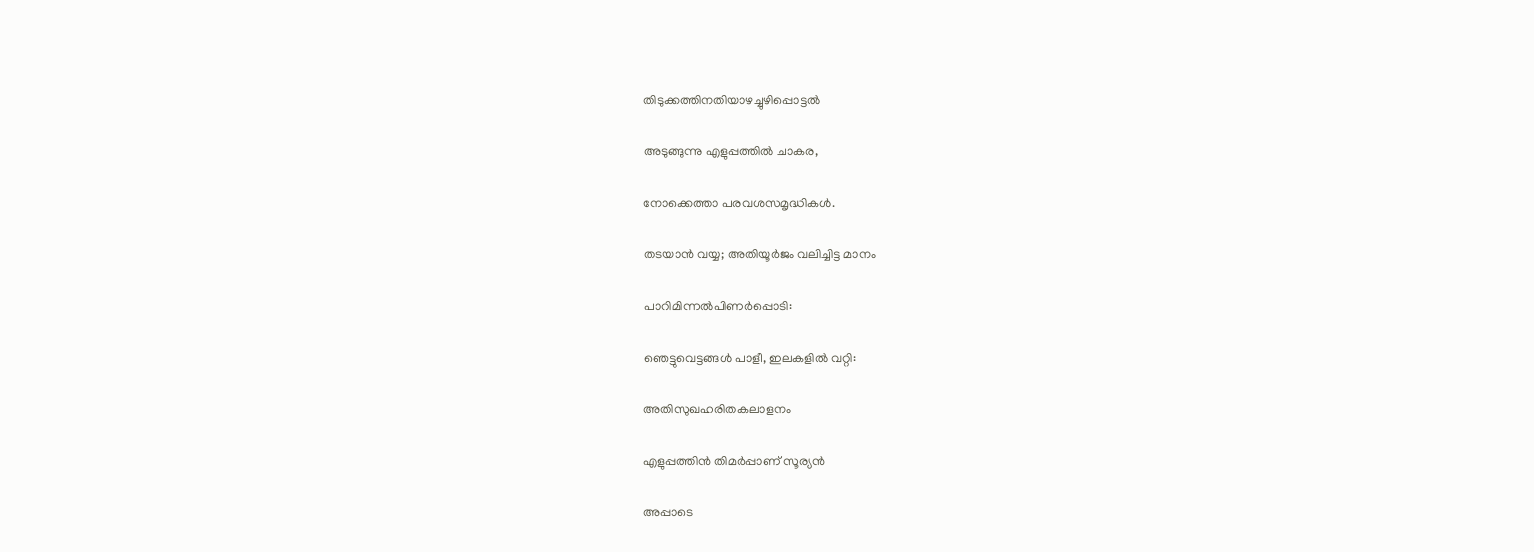തിടുക്കത്തിനതിയാഴച്ചുഴിപ്പൊട്ടൽ

അടുങ്ങുന്നു എളുപ്പത്തിൽ ചാകര,

നോക്കെത്താ പരവശസമൃദ്ധികൾ.

തടയാൻ വയ്യ; അതിയൂർജം വലിച്ചിട്ട മാനം

പാറിമിന്നൽപിണർപ്പൊടി:

ഞെട്ടുവെട്ടങ്ങൾ പാളീ, ഇലകളിൽ വറ്റി:

അതിസുഖഹരിതകലാളനം

എളുപ്പത്തിൻ തിമർപ്പാണ് സൂര്യൻ

അപ്പാടെ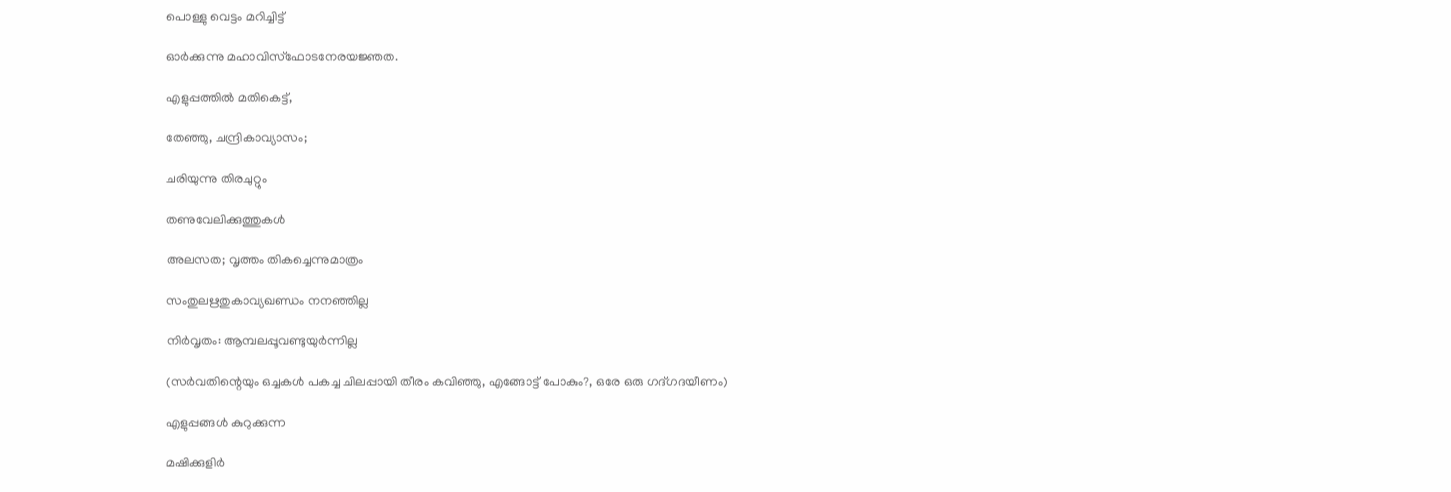പൊള്ളു വെട്ടം മറിച്ചിട്ട്

ഓർക്കുന്നു മഹാവിസ്ഫോടനേരയജ്ഞത.

എളുപ്പത്തിൽ മതികെട്ട്,

തേഞ്ഞു, ചന്ദ്രികാവ്യാസം;

ചരിയുന്നു തിരചുറ്റും

തണുവേലിക്കുത്തുകൾ

അലസത; വൃത്തം തികച്ചെന്നുമാത്രം

സംതുലഋതുകാവ്യഖണ്ഡം നനഞ്ഞില്ല

നിർവൃതം: ആമ്പലപ്പൂവണ്ടുയുർന്നില്ല

(സർവതിന്റെയും ഒച്ചകൾ പകച്ച ചിലപ്പായി തീരം കവിഞ്ഞു, എങ്ങോട്ട് പോകും?, ഒരേ ഒരു ഗദ്ഗദയീണം)

എളുപ്പങ്ങൾ കുറുക്കുന്ന

മഷിക്കുളിർ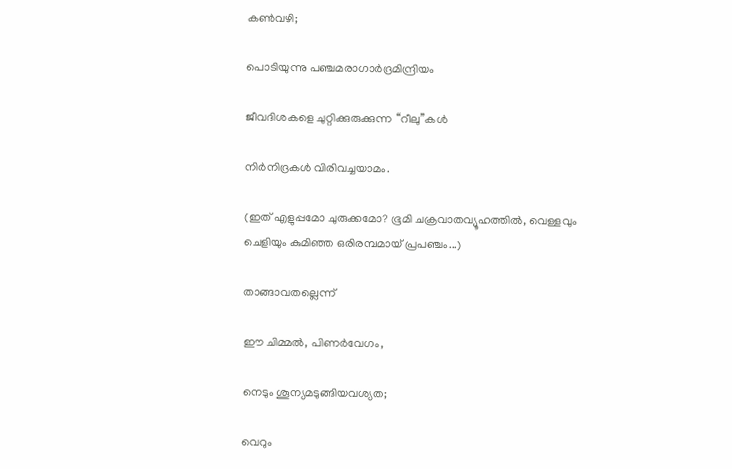കൺവഴി;

പൊടിയുന്നു പഞ്ചമരാഗാർദ്രമിന്ദ്രിയം

ജീവദിശകളെ ചുറ്റിക്കുരുക്കുന്ന ‘‘റീലു’’കൾ

നിർനിദ്രകൾ വിരിവച്ചയാമം.

(ഇത് എളുപ്പമോ ചുരുക്കമോ? ഭൂമി ചക്രവാതവ്യൂഹത്തിൽ, വെള്ളവും ചെളിയും കുമിഞ്ഞ ഒരിരമ്പമായ് പ്രപഞ്ചം...)

താങ്ങാവതല്ലെന്ന്

ഈ ചിമ്മൽ, പിണർവേഗം,

നെടും ശൂന്യമടുങ്ങിയവശ്യത;

വെറും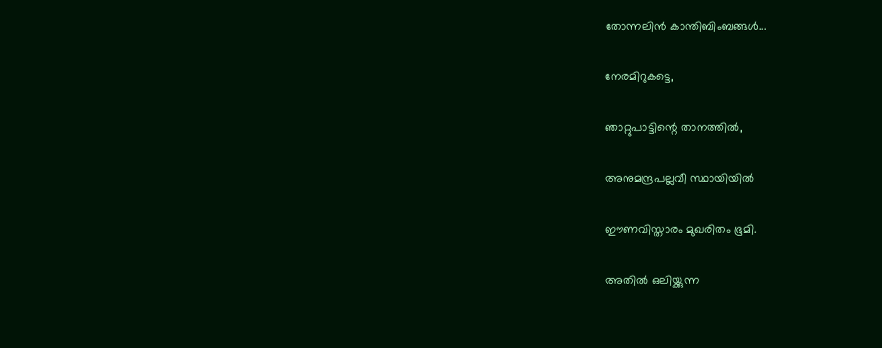തോന്നലിൻ കാന്തിബിംബങ്ങൾ...

നേരമിറുകട്ടെ,

ഞാറ്റുപാട്ടിന്റെ താനത്തിൽ,

അനുമന്ദ്രപല്ലവീ സ്ഥായിയിൽ

ഈണവിസ്താരം മുഖരിതം ഭൂമി.

അതിൽ ഒലിയ്ക്കുന്ന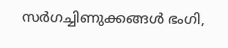സർഗച്ചിണുക്കങ്ങൾ ഭംഗി,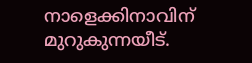നാളെക്കിനാവിന് മുറുകുന്നയീട്.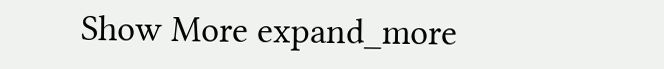Show More expand_more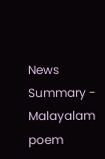News Summary - Malayalam poem